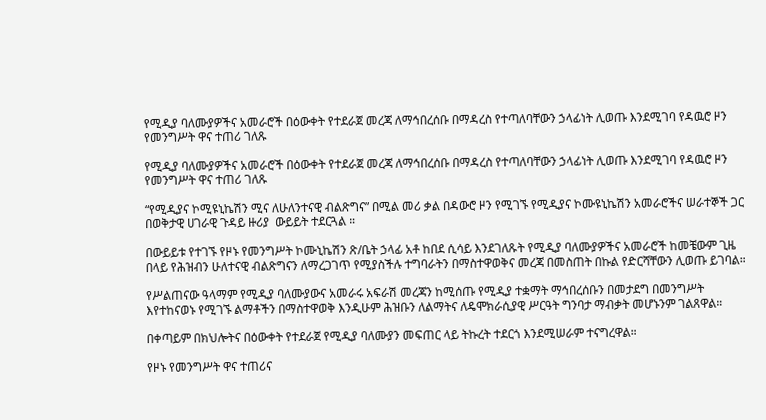የሚዲያ ባለሙያዎችና አመራሮች በዕውቀት የተደራጀ መረጃ ለማኅበረሰቡ በማዳረስ የተጣለባቸውን ኃላፊነት ሊወጡ እንደሚገባ የዳዉሮ ዞን የመንግሥት ዋና ተጠሪ ገለጹ

የሚዲያ ባለሙያዎችና አመራሮች በዕውቀት የተደራጀ መረጃ ለማኅበረሰቡ በማዳረስ የተጣለባቸውን ኃላፊነት ሊወጡ እንደሚገባ የዳዉሮ ዞን የመንግሥት ዋና ተጠሪ ገለጹ

“የሚዲያና ኮሚዩኒኬሽን ሚና ለሁለንተናዊ ብልጽግና” በሚል መሪ ቃል በዳውሮ ዞን የሚገኙ የሚዲያና ኮሙዩኒኬሽን አመራሮችና ሠራተኞች ጋር በወቅታዊ ሀገራዊ ጉዳይ ዙሪያ  ውይይት ተደርጓል ።

በውይይቱ የተገኙ የዞኑ የመንግሥት ኮሙኒኬሽን ጽ/ቤት ኃላፊ አቶ ከበደ ሲሳይ እንደገለጹት የሚዲያ ባለሙያዎችና አመራሮች ከመቼውም ጊዜ በላይ የሕዝብን ሁለተናዊ ብልጽግናን ለማረጋገጥ የሚያስችሉ ተግባራትን በማስተዋወቅና መረጃ በመስጠት በኩል የድርሻቸውን ሊወጡ ይገባል።

የሥልጠናው ዓላማም የሚዲያ ባለሙያውና አመራሩ አፍራሽ መረጃን ከሚሰጡ የሚዲያ ተቋማት ማኅበረሰቡን በመታደግ በመንግሥት እየተከናወኑ የሚገኙ ልማቶችን በማስተዋወቅ እንዲሁም ሕዝቡን ለልማትና ለዴሞክራሲያዊ ሥርዓት ግንባታ ማብቃት መሆኑንም ገልጸዋል።

በቀጣይም በክህሎትና በዕውቀት የተደራጀ የሚዲያ ባለሙያን መፍጠር ላይ ትኩረት ተደርጎ እንደሚሠራም ተናግረዋል።

የዞኑ የመንግሥት ዋና ተጠሪና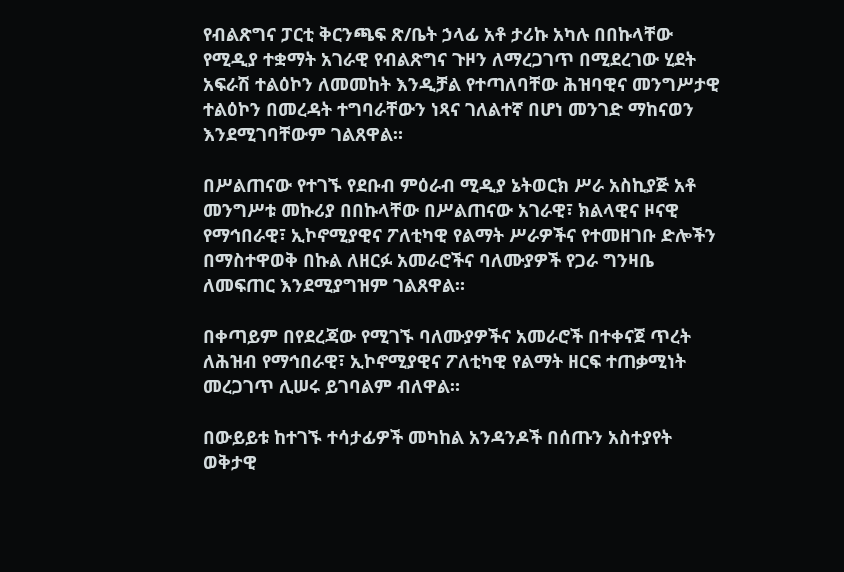የብልጽግና ፓርቲ ቅርንጫፍ ጽ/ቤት ኃላፊ አቶ ታሪኩ አካሉ በበኩላቸው የሚዲያ ተቋማት አገራዊ የብልጽግና ጉዞን ለማረጋገጥ በሚደረገው ሂደት አፍራሽ ተልዕኮን ለመመከት እንዲቻል የተጣለባቸው ሕዝባዊና መንግሥታዊ ተልዕኮን በመረዳት ተግባራቸውን ነጻና ገለልተኛ በሆነ መንገድ ማከናወን እንደሚገባቸውም ገልጸዋል።

በሥልጠናው የተገኙ የደቡብ ምዕራብ ሚዲያ ኔትወርክ ሥራ አስኪያጅ አቶ መንግሥቱ መኩሪያ በበኩላቸው በሥልጠናው አገራዊ፣ ክልላዊና ዞናዊ የማኅበራዊ፣ ኢኮኖሚያዊና ፖለቲካዊ የልማት ሥራዎችና የተመዘገቡ ድሎችን በማስተዋወቅ በኩል ለዘርፉ አመራሮችና ባለሙያዎች የጋራ ግንዛቤ ለመፍጠር እንደሚያግዝም ገልጸዋል።

በቀጣይም በየደረጃው የሚገኙ ባለሙያዎችና አመራሮች በተቀናጀ ጥረት ለሕዝብ የማኅበራዊ፣ ኢኮኖሚያዊና ፖለቲካዊ የልማት ዘርፍ ተጠቃሚነት መረጋገጥ ሊሠሩ ይገባልም ብለዋል።

በውይይቱ ከተገኙ ተሳታፊዎች መካከል አንዳንዶች በሰጡን አስተያየት ወቅታዊ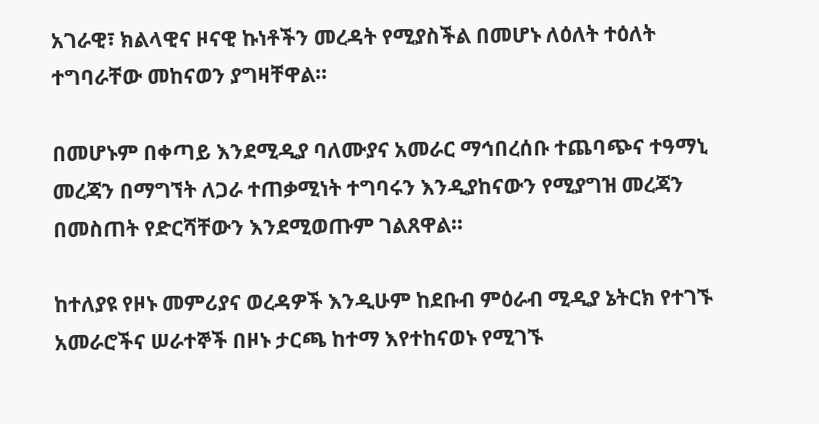አገራዊ፣ ክልላዊና ዞናዊ ኩነቶችን መረዳት የሚያስችል በመሆኑ ለዕለት ተዕለት ተግባራቸው መከናወን ያግዛቸዋል።

በመሆኑም በቀጣይ እንደሚዲያ ባለሙያና አመራር ማኅበረሰቡ ተጨባጭና ተዓማኒ መረጃን በማግኘት ለጋራ ተጠቃሚነት ተግባሩን እንዲያከናውን የሚያግዝ መረጃን በመስጠት የድርሻቸውን እንደሚወጡም ገልጸዋል።

ከተለያዩ የዞኑ መምሪያና ወረዳዎች እንዲሁም ከደቡብ ምዕራብ ሚዲያ ኔትርክ የተገኙ አመራሮችና ሠራተኞች በዞኑ ታርጫ ከተማ እየተከናወኑ የሚገኙ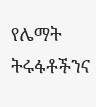የሌማት ትሩፋቶችንና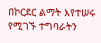በኮርደር ልማት እየተሠሩ የሚገኙ ተግባራትን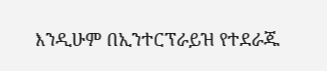እንዲሁም በኢንተርፕራይዝ የተደራጁ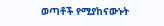ወጣቶች የሚያከናውኑት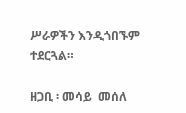ሥራዎችን እንዲጎበኙም ተደርጓል።

ዘጋቢ ፡ መሳይ  መሰለ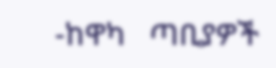-ከዋካ   ጣቢያዎች